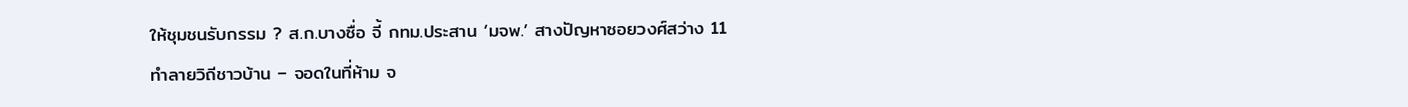ให้ชุมชนรับกรรม ? ส.ก.บางซื่อ จี้ กทม.ประสาน ‘มจพ.’ สางปัญหาซอยวงศ์สว่าง 11 ทำลายวิถีชาวบ้าน – จอดในที่ห้าม จ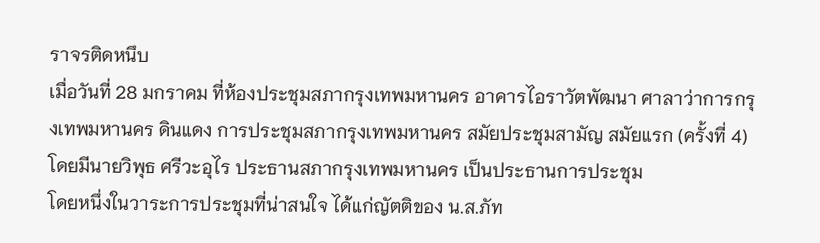ราจรติดหนึบ
เมื่อวันที่ 28 มกราคม ที่ห้องประชุมสภากรุงเทพมหานคร อาคารไอราวัตพัฒนา ศาลาว่าการกรุงเทพมหานคร ดินแดง การประชุมสภากรุงเทพมหานคร สมัยประชุมสามัญ สมัยแรก (ครั้งที่ 4) โดยมีนายวิพุธ ศรีวะอุไร ประธานสภากรุงเทพมหานคร เป็นประธานการประชุม
โดยหนึ่งในวาระการประชุมที่น่าสนใจ ได้แก่ญัตติของ น.ส.ภัท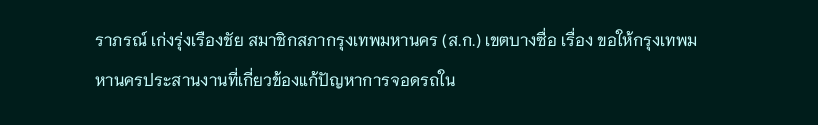ราภรณ์ เก่งรุ่งเรืองชัย สมาชิกสภากรุงเทพมหานคร (ส.ก.) เขตบางซื่อ เรื่อง ขอให้กรุงเทพมหานครประสานงานที่เกี่ยวข้องแก้ปัญหาการจอดรถใน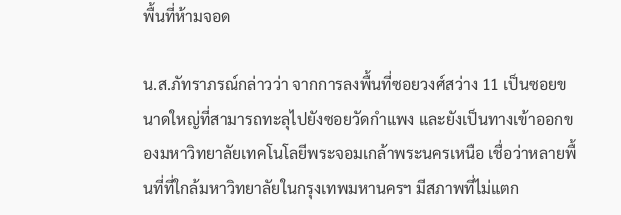พื้นที่ห้ามจอด

น.ส.ภัทราภรณ์กล่าวว่า จากการลงพื้นที่ซอยวงศ์สว่าง 11 เป็นซอยขนาดใหญ่ที่สามารถทะลุไปยังซอยวัดกำแพง และยังเป็นทางเข้าออกของมหาวิทยาลัยเทคโนโลยีพระจอมเกล้าพระนครเหนือ เชื่อว่าหลายพื้นที่ที่ใกล้มหาวิทยาลัยในกรุงเทพมหานครฯ มีสภาพที่ไม่แตก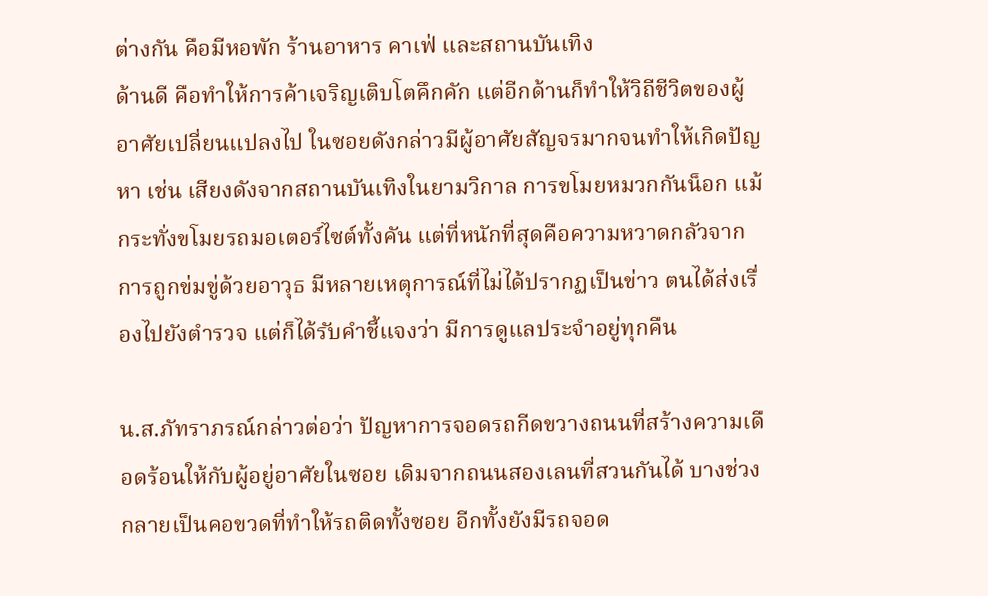ต่างกัน คือมีหอพัก ร้านอาหาร คาเฟ่ และสถานบันเทิง
ด้านดี คือทำให้การค้าเจริญเติบโตคึกคัก แต่อีกด้านก็ทำให้วิถีชีวิตของผู้อาศัยเปลี่ยนแปลงไป ในซอยดังกล่าวมีผู้อาศัยสัญจรมากจนทำให้เกิดปัญหา เช่น เสียงดังจากสถานบันเทิงในยามวิกาล การขโมยหมวกกันน็อก แม้กระทั่งขโมยรถมอเตอร์ไซต์ทั้งคัน แต่ที่หนักที่สุดคือความหวาดกลัวจากการถูกข่มขู่ด้วยอาวุธ มีหลายเหตุการณ์ที่ไม่ได้ปรากฏเป็นข่าว ตนได้ส่งเรื่องไปยังตำรวจ แต่ก็ได้รับคำชี้แจงว่า มีการดูแลประจำอยู่ทุกคืน

น.ส.ภัทราภรณ์กล่าวต่อว่า ปัญหาการจอดรถกีดขวางถนนที่สร้างความเดือดร้อนให้กับผู้อยู่อาศัยในซอย เดิมจากถนนสองเลนที่สวนกันได้ บางช่วงกลายเป็นคอขวดที่ทำให้รถติดทั้งซอย อีกทั้งยังมีรถจอด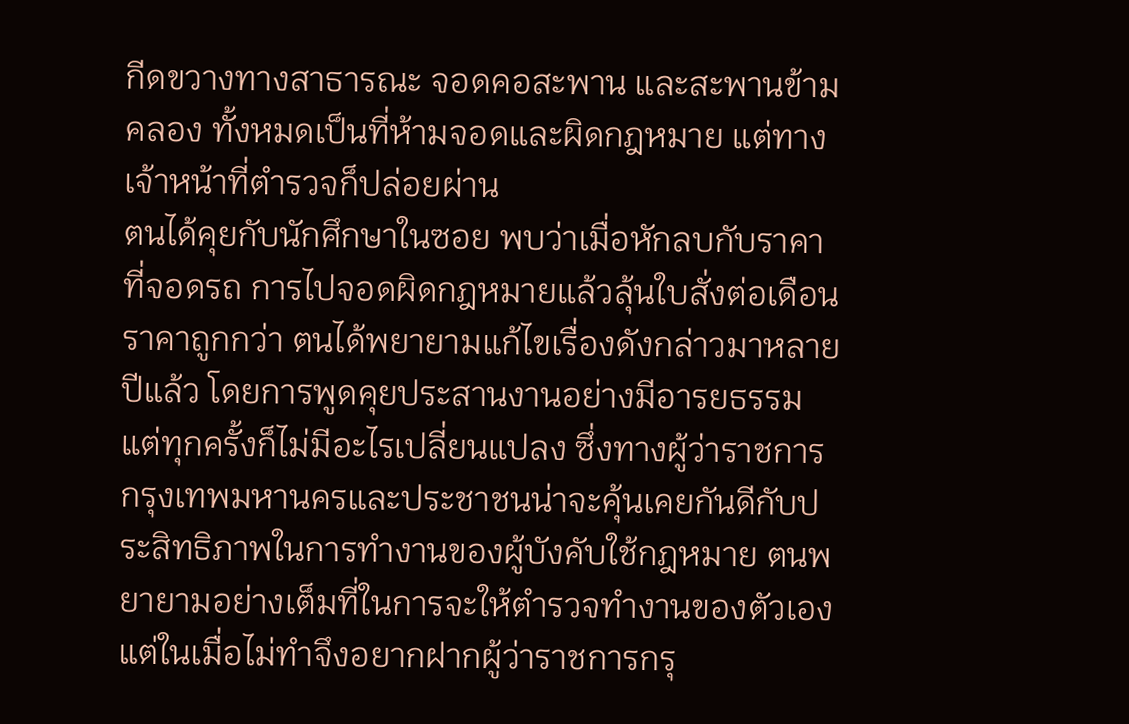กีดขวางทางสาธารณะ จอดคอสะพาน และสะพานข้ามคลอง ทั้งหมดเป็นที่ห้ามจอดและผิดกฎหมาย แต่ทางเจ้าหน้าที่ตำรวจก็ปล่อยผ่าน
ตนได้คุยกับนักศึกษาในซอย พบว่าเมื่อหักลบกับราคาที่จอดรถ การไปจอดผิดกฎหมายแล้วลุ้นใบสั่งต่อเดือนราคาถูกกว่า ตนได้พยายามแก้ไขเรื่องดังกล่าวมาหลายปีแล้ว โดยการพูดคุยประสานงานอย่างมีอารยธรรม แต่ทุกครั้งก็ไม่มีอะไรเปลี่ยนแปลง ซึ่งทางผู้ว่าราชการกรุงเทพมหานครและประชาชนน่าจะคุ้นเคยกันดีกับประสิทธิภาพในการทำงานของผู้บังคับใช้กฎหมาย ตนพยายามอย่างเต็มที่ในการจะให้ตำรวจทำงานของตัวเอง แต่ในเมื่อไม่ทำจึงอยากฝากผู้ว่าราชการกรุ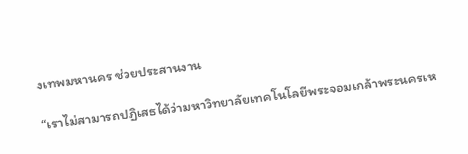งเทพมหานคร ช่วยประสานงาน

“เราไม่สามารถปฏิเสธได้ว่ามหาวิทยาลัยเทคโนโลยีพระจอมเกล้าพระนครเห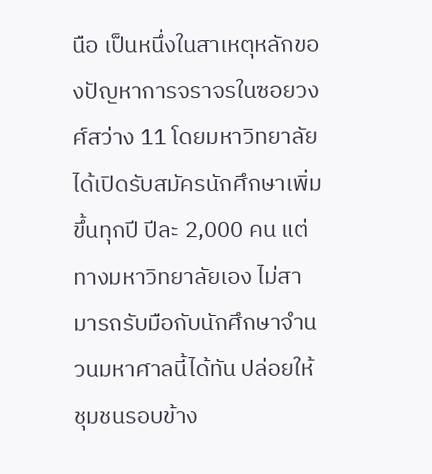นือ เป็นหนึ่งในสาเหตุหลักของปัญหาการจราจรในซอยวงศ์สว่าง 11 โดยมหาวิทยาลัยได้เปิดรับสมัครนักศึกษาเพิ่มขึ้นทุกปี ปีละ 2,000 คน แต่ทางมหาวิทยาลัยเอง ไม่สามารถรับมือกับนักศึกษาจำนวนมหาศาลนี้ได้ทัน ปล่อยให้ชุมชนรอบข้าง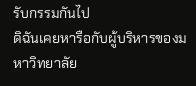รับกรรมกันไป
ดิฉันเคยหารือกับผู้บริหารของมหาวิทยาลัย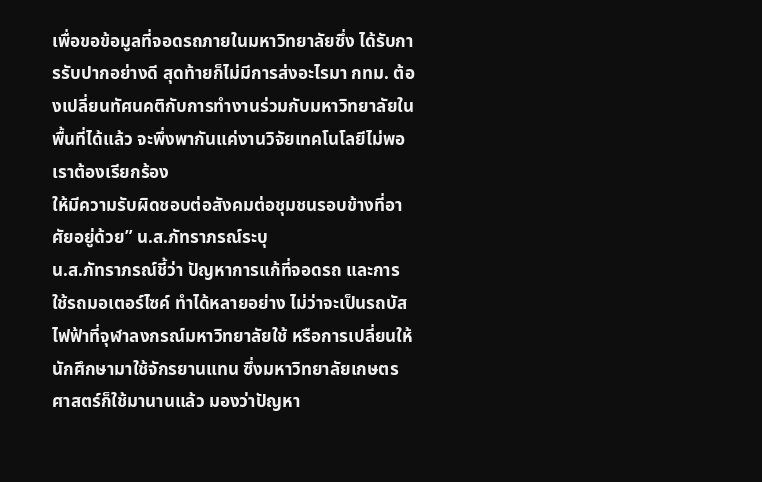เพื่อขอข้อมูลที่จอดรถภายในมหาวิทยาลัยซึ่ง ได้รับการรับปากอย่างดี สุดท้ายก็ไม่มีการส่งอะไรมา กทม. ต้องเปลี่ยนทัศนคติกับการทำงานร่วมกับมหาวิทยาลัยในพื้นที่ได้แล้ว จะพึ่งพากันแค่งานวิจัยเทคโนโลยีไม่พอ เราต้องเรียกร้อง
ให้มีความรับผิดชอบต่อสังคมต่อชุมชนรอบข้างที่อาศัยอยู่ด้วย” น.ส.ภัทราภรณ์ระบุ
น.ส.ภัทราภรณ์ชี้ว่า ปัญหาการแก้ที่จอดรถ และการใช้รถมอเตอร์ไซค์ ทำได้หลายอย่าง ไม่ว่าจะเป็นรถบัสไฟฟ้าที่จุฬาลงกรณ์มหาวิทยาลัยใช้ หรือการเปลี่ยนให้นักศึกษามาใช้จักรยานแทน ซึ่งมหาวิทยาลัยเกษตรศาสตร์ก็ใช้มานานแล้ว มองว่าปัญหา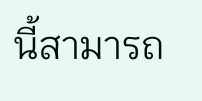นี้สามารถ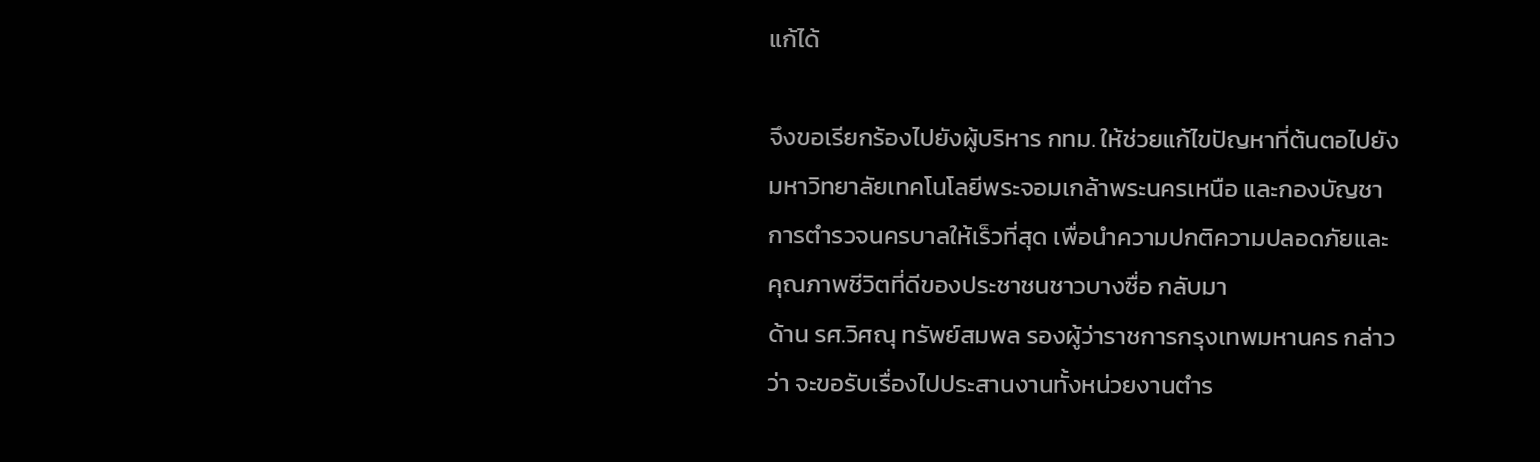แก้ได้

จึงขอเรียกร้องไปยังผู้บริหาร กทม. ให้ช่วยแก้ไขปัญหาที่ต้นตอไปยังมหาวิทยาลัยเทคโนโลยีพระจอมเกล้าพระนครเหนือ และกองบัญชาการตำรวจนครบาลให้เร็วที่สุด เพื่อนำความปกติความปลอดภัยและคุณภาพชีวิตที่ดีของประชาชนชาวบางซื่อ กลับมา
ด้าน รศ.วิศณุ ทรัพย์สมพล รองผู้ว่าราชการกรุงเทพมหานคร กล่าวว่า จะขอรับเรื่องไปประสานงานทั้งหน่วยงานตำร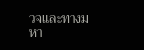วจและทางมหา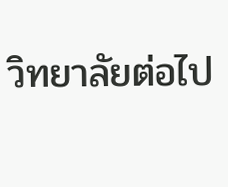วิทยาลัยต่อไป